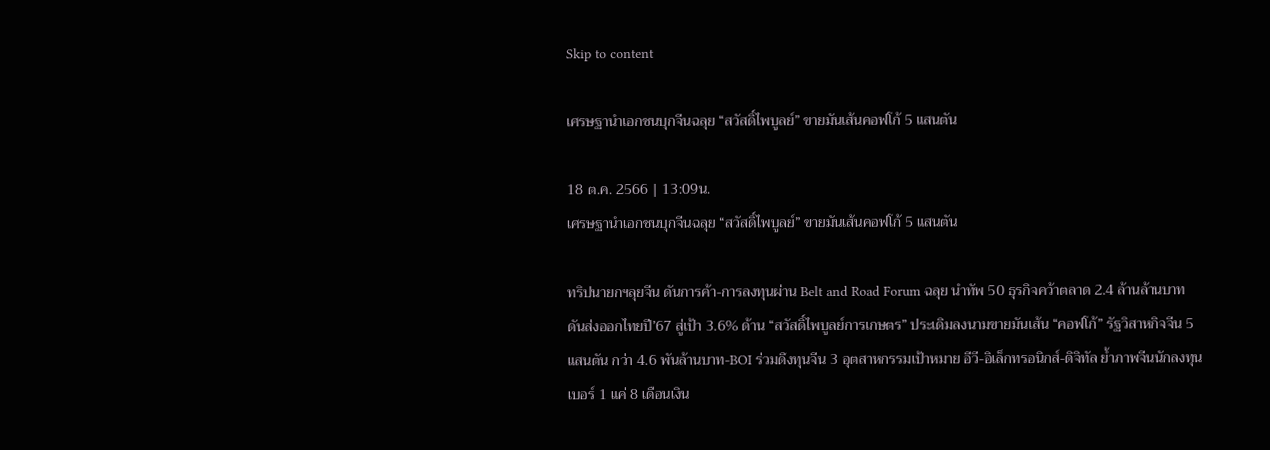Skip to content

เศรษฐานำเอกชนบุกจีนฉลุย “สวัสดิ์ไพบูลย์” ขายมันเส้นคอฟโก้ 5 แสนตัน

18 ต.ค. 2566 | 13:09น.
เศรษฐานำเอกชนบุกจีนฉลุย “สวัสดิ์ไพบูลย์” ขายมันเส้นคอฟโก้ 5 แสนตัน

ทริปนายกฯลุยจีน ดันการค้า-การลงทุนผ่าน Belt and Road Forum ฉลุย นำทัพ 50 ธุรกิจคว้าตลาด 2.4 ล้านล้านบาท ดันส่งออกไทยปี’67 สู่เป้า 3.6% ด้าน “สวัสดิ์ไพบูลย์การเกษตร” ประเดิมลงนามขายมันเส้น “คอฟโก้” รัฐวิสาหกิจจีน 5 แสนตัน กว่า 4.6 พันล้านบาท-BOI ร่วมดึงทุนจีน 3 อุตสาหกรรมเป้าหมาย อีวี-อิเล็กทรอนิกส์-ดิจิทัล ย้ำภาพจีนนักลงทุนเบอร์ 1 แค่ 8 เดือนเงิน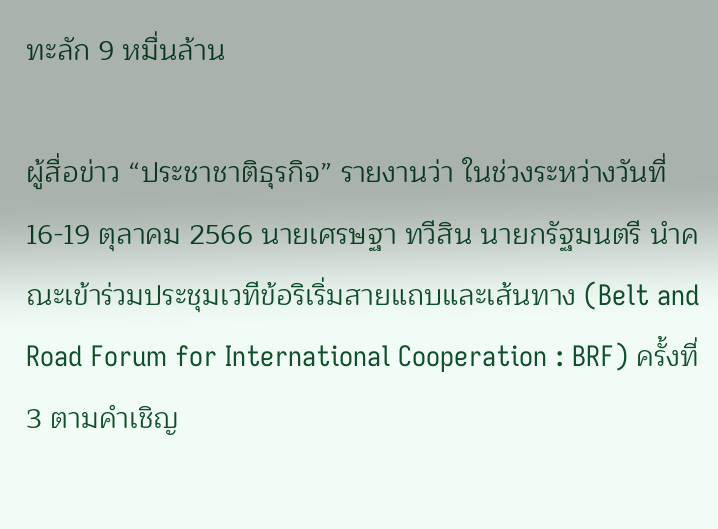ทะลัก 9 หมื่นล้าน

ผู้สื่อข่าว “ประชาชาติธุรกิจ” รายงานว่า ในช่วงระหว่างวันที่ 16-19 ตุลาคม 2566 นายเศรษฐา ทวีสิน นายกรัฐมนตรี นำคณะเข้าร่วมประชุมเวทีข้อริเริ่มสายแถบและเส้นทาง (Belt and Road Forum for International Cooperation : BRF) ครั้งที่ 3 ตามคำเชิญ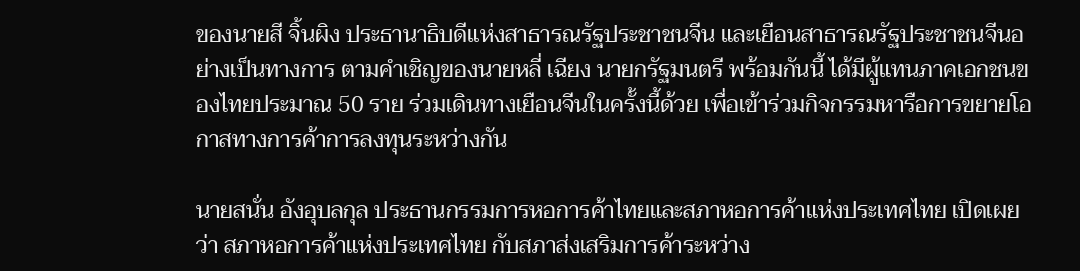ของนายสี จิ้นผิง ประธานาธิบดีแห่งสาธารณรัฐประชาชนจีน และเยือนสาธารณรัฐประชาชนจีนอย่างเป็นทางการ ตามคำเชิญของนายหลี่ เฉียง นายกรัฐมนตรี พร้อมกันนี้ ได้มีผู้แทนภาคเอกชนของไทยประมาณ 50 ราย ร่วมเดินทางเยือนจีนในครั้งนี้ด้วย เพื่อเข้าร่วมกิจกรรมหารือการขยายโอกาสทางการค้าการลงทุนระหว่างกัน

นายสนั่น อังอุบลกุล ประธานกรรมการหอการค้าไทยและสภาหอการค้าแห่งประเทศไทย เปิดเผยว่า สภาหอการค้าแห่งประเทศไทย กับสภาส่งเสริมการค้าระหว่าง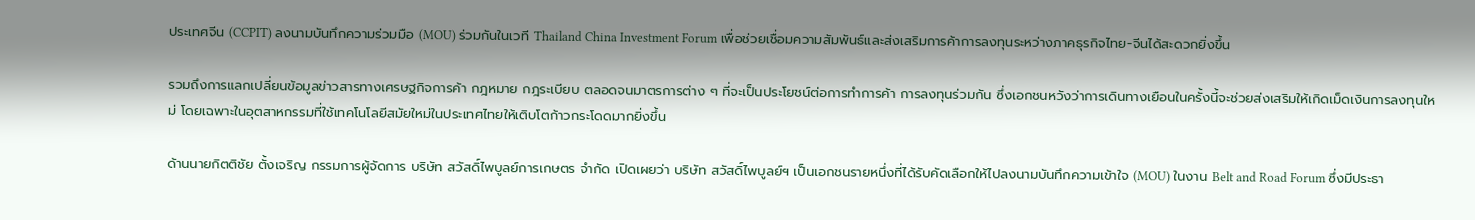ประเทศจีน (CCPIT) ลงนามบันทึกความร่วมมือ (MOU) ร่วมกันในเวที Thailand China Investment Forum เพื่อช่วยเชื่อมความสัมพันธ์และส่งเสริมการค้าการลงทุนระหว่างภาคธุรกิจไทย-จีนได้สะดวกยิ่งขึ้น

รวมถึงการแลกเปลี่ยนข้อมูลข่าวสารทางเศรษฐกิจการค้า กฎหมาย กฎระเบียบ ตลอดจนมาตรการต่าง ๆ ที่จะเป็นประโยชน์ต่อการทำการค้า การลงทุนร่วมกัน ซึ่งเอกชนหวังว่าการเดินทางเยือนในครั้งนี้จะช่วยส่งเสริมให้เกิดเม็ดเงินการลงทุนใหม่ โดยเฉพาะในอุตสาหกรรมที่ใช้เทคโนโลยีสมัยใหม่ในประเทศไทยให้เติบโตก้าวกระโดดมากยิ่งขึ้น

ด้านนายกิตติชัย ตั้งเจริญ กรรมการผู้จัดการ บริษัท สวัสดิ์ไพบูลย์การเกษตร จำกัด เปิดเผยว่า บริษัท สวัสดิ์ไพบูลย์ฯ เป็นเอกชนรายหนึ่งที่ได้รับคัดเลือกให้ไปลงนามบันทึกความเข้าใจ (MOU) ในงาน Belt and Road Forum ซึ่งมีประธา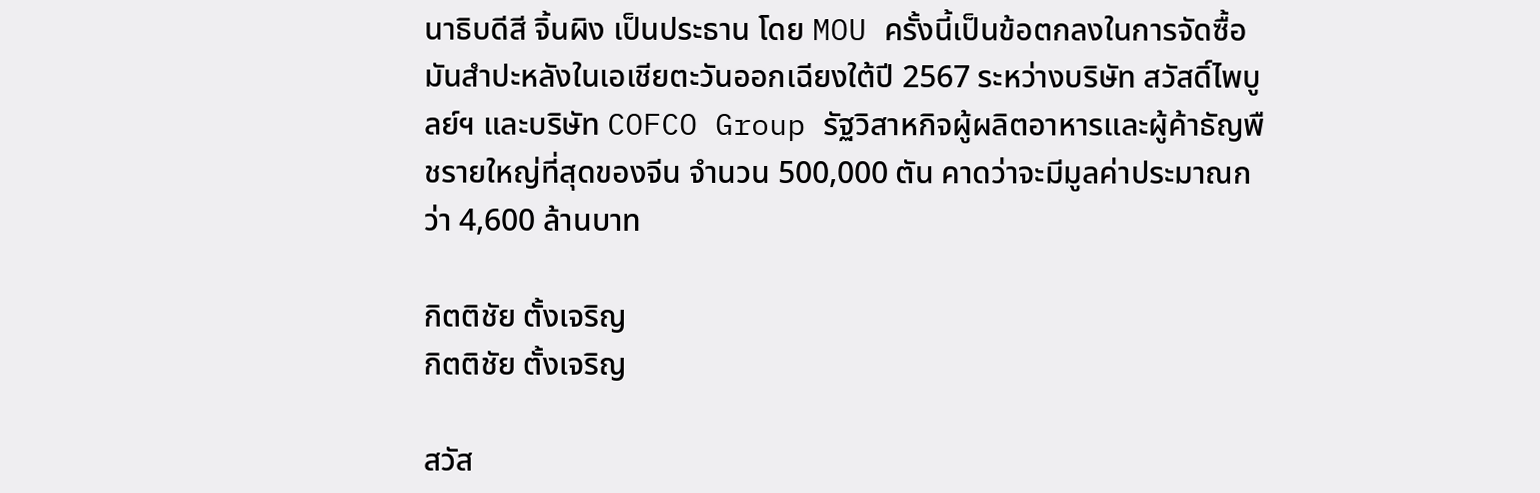นาธิบดีสี จิ้นผิง เป็นประธาน โดย MOU ครั้งนี้เป็นข้อตกลงในการจัดซื้อมันสำปะหลังในเอเชียตะวันออกเฉียงใต้ปี 2567 ระหว่างบริษัท สวัสดิ์ไพบูลย์ฯ และบริษัท COFCO Group รัฐวิสาหกิจผู้ผลิตอาหารและผู้ค้าธัญพืชรายใหญ่ที่สุดของจีน จำนวน 500,000 ตัน คาดว่าจะมีมูลค่าประมาณกว่า 4,600 ล้านบาท

กิตติชัย ตั้งเจริญ
กิตติชัย ตั้งเจริญ

สวัส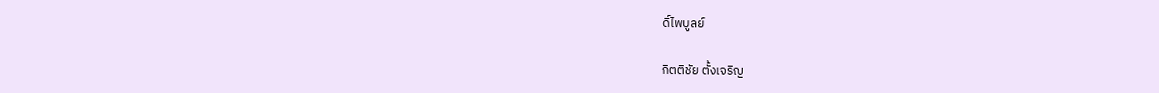ดิ์ไพบูลย์

กิตติชัย ตั้งเจริญ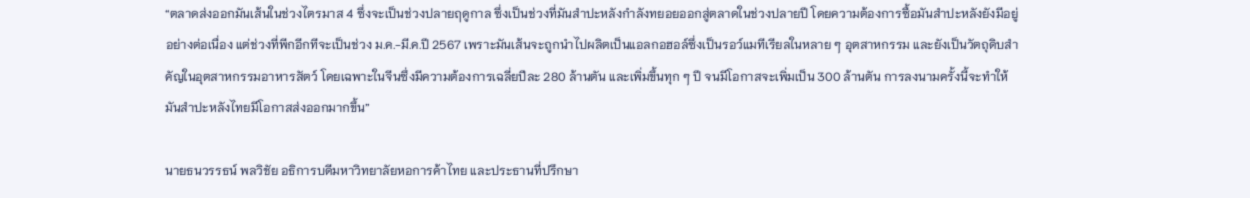“ตลาดส่งออกมันเส้นในช่วงไตรมาส 4 ซึ่งจะเป็นช่วงปลายฤดูกาล ซึ่งเป็นช่วงที่มันสำปะหลังกำลังทยอยออกสู่ตลาดในช่วงปลายปี โดยความต้องการซื้อมันสำปะหลังยังมีอยู่อย่างต่อเนื่อง แต่ช่วงที่พีกอีกทีจะเป็นช่วง ม.ค.-มี.ค.ปี 2567 เพราะมันเส้นจะถูกนำไปผลิตเป็นแอลกอฮอล์ซึ่งเป็นรอว์แมทีเรียลในหลาย ๆ อุตสาหกรรม และยังเป็นวัตถุดิบสำคัญในอุตสาหกรรมอาหารสัตว์ โดยเฉพาะในจีนซึ่งมีความต้องการเฉลี่ยปีละ 280 ล้านตัน และเพิ่มขึ้นทุก ๆ ปี จนมีโอกาสจะเพิ่มเป็น 300 ล้านตัน การลงนามครั้งนี้จะทำให้มันสำปะหลังไทยมีโอกาสส่งออกมากขึ้น”

นายธนวรรธน์ พลวิชัย อธิการบดีมหาวิทยาลัยหอการค้าไทย และประธานที่ปรึกษา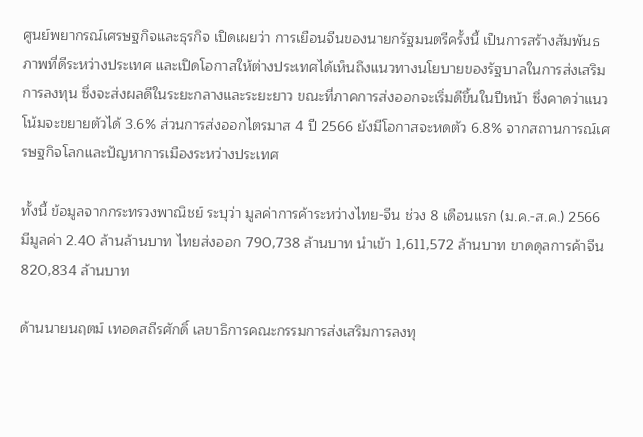ศูนย์พยากรณ์เศรษฐกิจและธุรกิจ เปิดเผยว่า การเยือนจีนของนายกรัฐมนตรีครั้งนี้ เป็นการสร้างสัมพันธภาพที่ดีระหว่างประเทศ และเปิดโอกาสให้ต่างประเทศได้เห็นถึงแนวทางนโยบายของรัฐบาลในการส่งเสริมการลงทุน ซึ่งจะส่งผลดีในระยะกลางและระยะยาว ขณะที่ภาคการส่งออกจะเริ่มดีขึ้นในปีหน้า ซึ่งคาดว่าแนวโน้มจะขยายตัวได้ 3.6% ส่วนการส่งออกไตรมาส 4 ปี 2566 ยังมีโอกาสจะหดตัว 6.8% จากสถานการณ์เศรษฐกิจโลกและปัญหาการเมืองระหว่างประเทศ

ทั้งนี้ ข้อมูลจากกระทรวงพาณิชย์ ระบุว่า มูลค่าการค้าระหว่างไทย-จีน ช่วง 8 เดือนแรก (ม.ค.-ส.ค.) 2566 มีมูลค่า 2.40 ล้านล้านบาท ไทยส่งออก 790,738 ล้านบาท นำเข้า 1,611,572 ล้านบาท ขาดดุลการค้าจีน 820,834 ล้านบาท

ด้านนายนฤตม์ เทอดสถีรศักดิ์ เลขาธิการคณะกรรมการส่งเสริมการลงทุ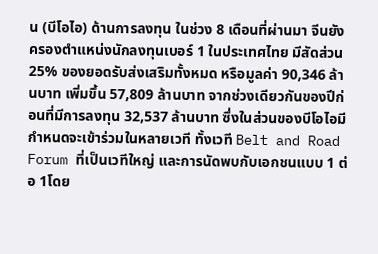น (บีโอไอ) ด้านการลงทุน ในช่วง 8 เดือนที่ผ่านมา จีนยังครองตำแหน่งนักลงทุนเบอร์ 1 ในประเทศไทย มีสัดส่วน 25% ของยอดรับส่งเสริมทั้งหมด หรือมูลค่า 90,346 ล้านบาท เพิ่มขึ้น 57,809 ล้านบาท จากช่วงเดียวกันของปีก่อนที่มีการลงทุน 32,537 ล้านบาท ซึ่งในส่วนของบีโอไอมีกำหนดจะเข้าร่วมในหลายเวที ทั้งเวที Belt and Road Forum ที่เป็นเวทีใหญ่ และการนัดพบกับเอกชนแบบ 1 ต่อ 1โดย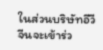ในส่วนบริษัทอีวีจีนจะเข้าร่ว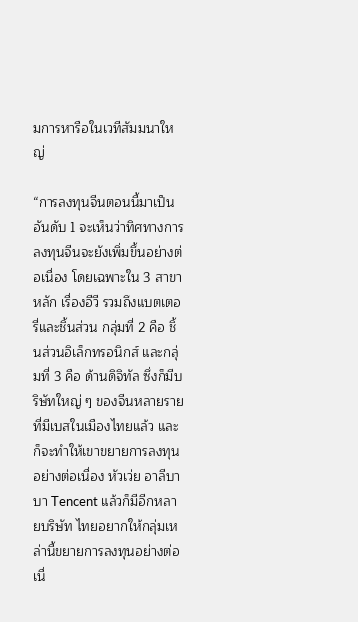มการหารือในเวทีสัมมนาใหญ่

“การลงทุนจีนตอนนี้มาเป็นอันดับ 1 จะเห็นว่าทิศทางการลงทุนจีนจะยังเพิ่มขึ้นอย่างต่อเนื่อง โดยเฉพาะใน 3 สาขาหลัก เรื่องอีวี รวมถึงแบตเตอรี่และชิ้นส่วน กลุ่มที่ 2 คือ ชิ้นส่วนอิเล็กทรอนิกส์ และกลุ่มที่ 3 คือ ด้านดิจิทัล ซึ่งก็มีบริษัทใหญ่ ๆ ของจีนหลายรายที่มีเบสในเมืองไทยแล้ว และก็จะทำให้เขาขยายการลงทุนอย่างต่อเนื่อง หัวเว่ย อาลีบาบา Tencent แล้วก็มีอีกหลายบริษัท ไทยอยากให้กลุ่มเหล่านี้ขยายการลงทุนอย่างต่อเนื่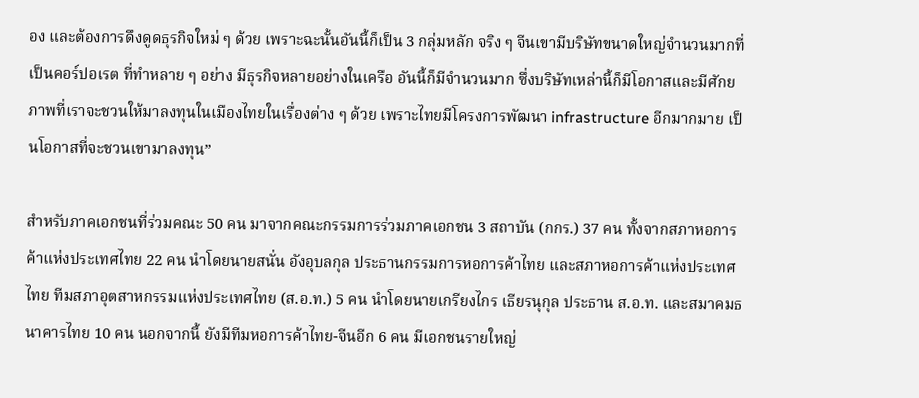อง และต้องการดึงดูดธุรกิจใหม่ ๆ ด้วย เพราะฉะนั้นอันนี้ก็เป็น 3 กลุ่มหลัก จริง ๆ จีนเขามีบริษัทขนาดใหญ่จำนวนมากที่เป็นคอร์ปอเรต ที่ทำหลาย ๆ อย่าง มีธุรกิจหลายอย่างในเครือ อันนี้ก็มีจำนวนมาก ซึ่งบริษัทเหล่านี้ก็มีโอกาสและมีศักยภาพที่เราจะชวนให้มาลงทุนในเมืองไทยในเรื่องต่าง ๆ ด้วย เพราะไทยมีโครงการพัฒนา infrastructure อีกมากมาย เป็นโอกาสที่จะชวนเขามาลงทุน”

สำหรับภาคเอกชนที่ร่วมคณะ 50 คน มาจากคณะกรรมการร่วมภาคเอกชน 3 สถาบัน (กกร.) 37 คน ทั้งจากสภาหอการค้าแห่งประเทศไทย 22 คน นำโดยนายสนั่น อังอุบลกุล ประธานกรรมการหอการค้าไทย และสภาหอการค้าแห่งประเทศไทย ทีมสภาอุตสาหกรรมแห่งประเทศไทย (ส.อ.ท.) 5 คน นำโดยนายเกรียงไกร เธียรนุกุล ประธาน ส.อ.ท. และสมาคมธนาคารไทย 10 คน นอกจากนี้ ยังมีทีมหอการค้าไทย-จีนอีก 6 คน มีเอกชนรายใหญ่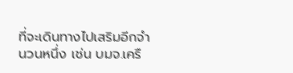ที่จะเดินทางไปเสริมอีกจำนวนหนึ่ง เช่น บมจ.เครื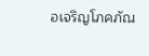อเจริญโภคภัณ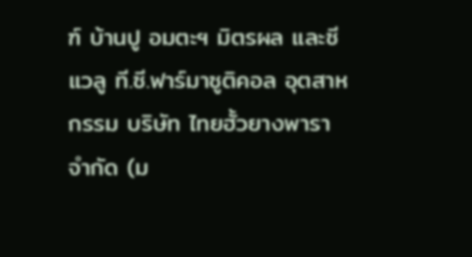ฑ์ บ้านปู อมตะฯ มิตรผล และซี แวลู ที.ซี.ฟาร์มาซูติคอล อุตสาหกรรม บริษัท ไทยฮั้วยางพารา จำกัด (ม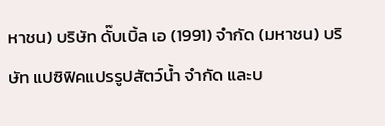หาชน) บริษัท ดั๊บเบิ้ล เอ (1991) จำกัด (มหาชน) บริษัท แปซิฟิคแปรรูปสัตว์น้ำ จำกัด และบ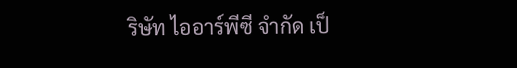ริษัท ไออาร์พีซี จำกัด เป็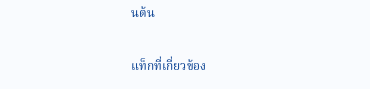นต้น

แท็กที่เกี่ยวข้อง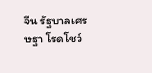จีน รัฐบาลเศรษฐา โรดโชว์